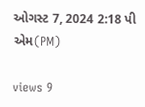ઓગસ્ટ 7, 2024 2:18 પી એમ(PM)

views 9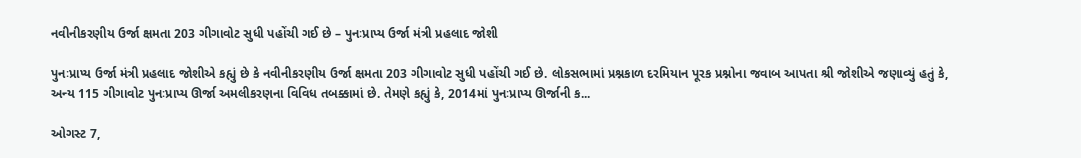નવીનીકરણીય ઉર્જા ક્ષમતા 203 ગીગાવોટ સુધી પહોંચી ગઈ છે – પુનઃપ્રાપ્ય ઉર્જા મંત્રી પ્રહલાદ જોશી

પુનઃપ્રાપ્ય ઉર્જા મંત્રી પ્રહલાદ જોશીએ કહ્યું છે કે નવીનીકરણીય ઉર્જા ક્ષમતા 203 ગીગાવોટ સુધી પહોંચી ગઈ છે. લોકસભામાં પ્રશ્નકાળ દરમિયાન પૂરક પ્રશ્નોના જવાબ આપતા શ્રી જોશીએ જણાવ્યું હતું કે, અન્ય 115 ગીગાવોટ પુનઃપ્રાપ્ય ઊર્જા અમલીકરણના વિવિધ તબક્કામાં છે. તેમણે કહ્યું કે, 2014માં પુનઃપ્રાપ્ય ઊર્જાની ક...

ઓગસ્ટ 7,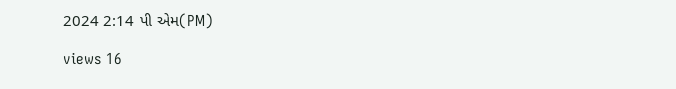2024 2:14 પી એમ(PM)

views 16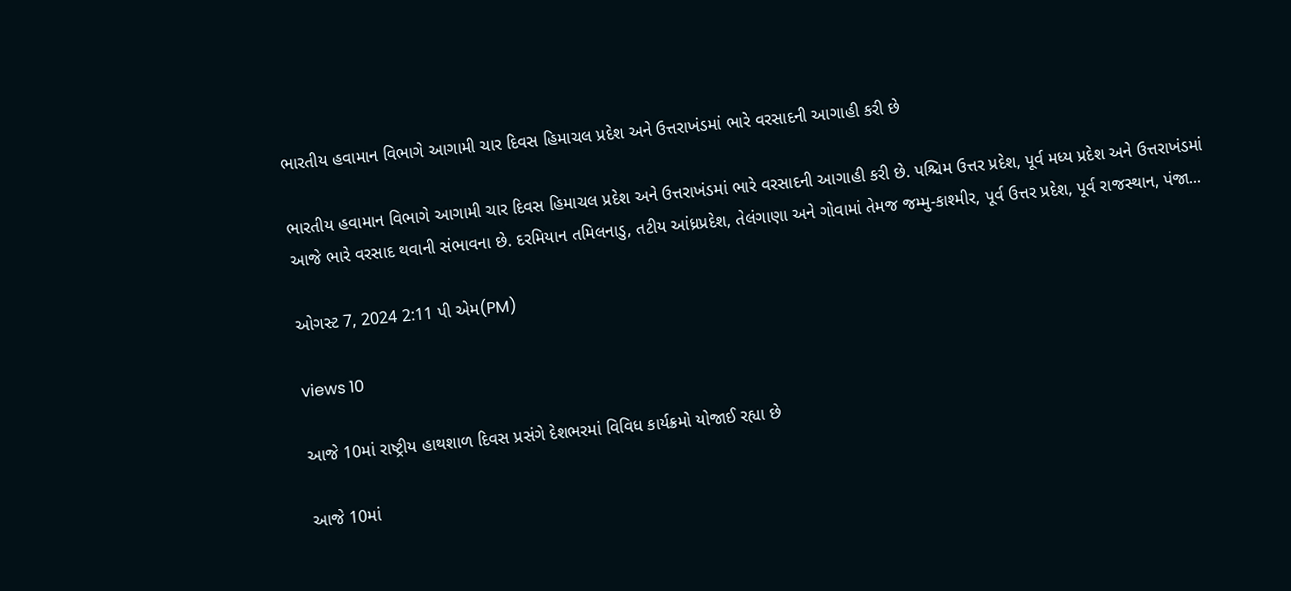ભારતીય હવામાન વિભાગે આગામી ચાર દિવસ હિમાચલ પ્રદેશ અને ઉત્તરાખંડમાં ભારે વરસાદની આગાહી કરી છે

ભારતીય હવામાન વિભાગે આગામી ચાર દિવસ હિમાચલ પ્રદેશ અને ઉત્તરાખંડમાં ભારે વરસાદની આગાહી કરી છે. પશ્ચિમ ઉત્તર પ્રદેશ, પૂર્વ મધ્ય પ્રદેશ અને ઉત્તરાખંડમાં આજે ભારે વરસાદ થવાની સંભાવના છે. દરમિયાન તમિલનાડુ, તટીય આંધ્રપ્રદેશ, તેલંગાણા અને ગોવામાં તેમજ જમ્મુ-કાશ્મીર, પૂર્વ ઉત્તર પ્રદેશ, પૂર્વ રાજસ્થાન, પંજા...

ઓગસ્ટ 7, 2024 2:11 પી એમ(PM)

views 10

આજે 10માં રાષ્ટ્રીય હાથશાળ દિવસ પ્રસંગે દેશભરમાં વિવિધ કાર્યક્રમો યોજાઈ રહ્યા છે

આજે 10માં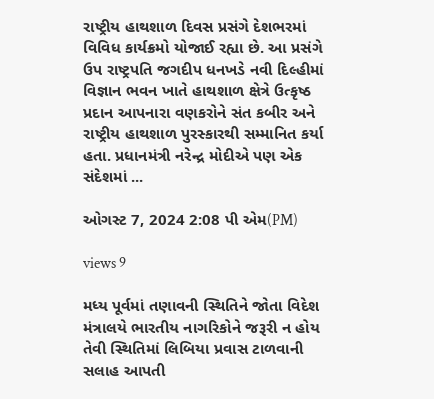રાષ્ટ્રીય હાથશાળ દિવસ પ્રસંગે દેશભરમાં વિવિધ કાર્યક્રમો યોજાઈ રહ્યા છે. આ પ્રસંગે ઉપ રાષ્ટ્રપતિ જગદીપ ધનખડે નવી દિલ્હીમાં વિજ્ઞાન ભવન ખાતે હાથશાળ ક્ષેત્રે ઉત્કૃષ્ઠ પ્રદાન આપનારા વણકરોને સંત કબીર અને રાષ્ટ્રીય હાથશાળ પુરસ્કારથી સમ્માનિત કર્યા હતા. પ્રધાનમંત્રી નરેન્દ્ર મોદીએ પણ એક સંદેશમાં ...

ઓગસ્ટ 7, 2024 2:08 પી એમ(PM)

views 9

મધ્ય પૂર્વમાં તણાવની સ્થિતિને જોતા વિદેશ મંત્રાલયે ભારતીય નાગરિકોને જરૂરી ન હોય તેવી સ્થિતિમાં લિબિયા પ્રવાસ ટાળવાની સલાહ આપતી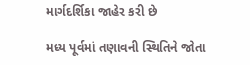માર્ગદર્શિકા જાહેર કરી છે

મધ્ય પૂર્વમાં તણાવની સ્થિતિને જોતા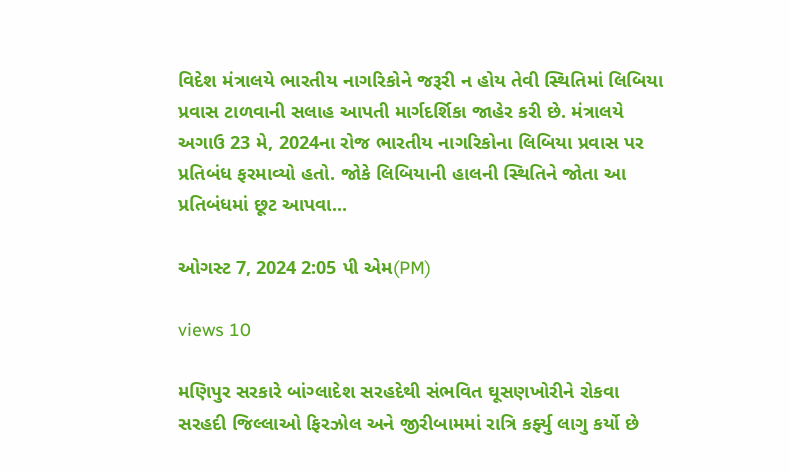વિદેશ મંત્રાલયે ભારતીય નાગરિકોને જરૂરી ન હોય તેવી સ્થિતિમાં લિબિયા પ્રવાસ ટાળવાની સલાહ આપતી માર્ગદર્શિકા જાહેર કરી છે. મંત્રાલયે અગાઉ 23 મે, 2024ના રોજ ભારતીય નાગરિકોના લિબિયા પ્રવાસ પર પ્રતિબંધ ફરમાવ્યો હતો. જોકે લિબિયાની હાલની સ્થિતિને જોતા આ પ્રતિબંધમાં છૂટ આપવા...

ઓગસ્ટ 7, 2024 2:05 પી એમ(PM)

views 10

મણિપુર સરકારે બાંગ્લાદેશ સરહદેથી સંભવિત ઘૂસણખોરીને રોકવા સરહદી જિલ્લાઓ ફિરઝોલ અને જીરીબામમાં રાત્રિ કર્ફ્યુ લાગુ કર્યો છે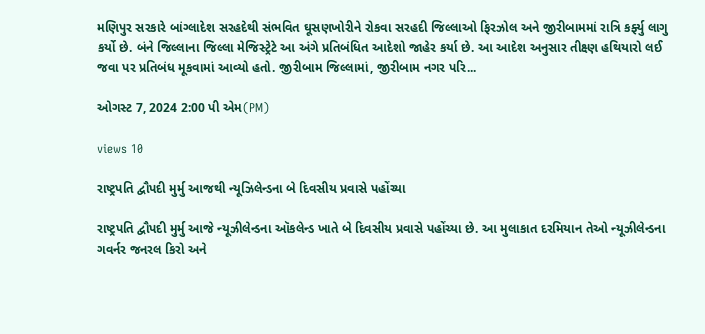મણિપુર સરકારે બાંગ્લાદેશ સરહદેથી સંભવિત ઘૂસણખોરીને રોકવા સરહદી જિલ્લાઓ ફિરઝોલ અને જીરીબામમાં રાત્રિ કર્ફ્યુ લાગુ કર્યો છે. બંને જિલ્લાના જિલ્લા મેજિસ્ટ્રેટે આ અંગે પ્રતિબંધિત આદેશો જાહેર કર્યા છે. આ આદેશ અનુસાર તીક્ષ્ણ હથિયારો લઈ જવા પર પ્રતિબંધ મૂકવામાં આવ્યો હતો. જીરીબામ જિલ્લામાં, જીરીબામ નગર પરિ...

ઓગસ્ટ 7, 2024 2:00 પી એમ(PM)

views 10

રાષ્ટ્રપતિ દ્વૌપદી મુર્મુ આજથી ન્યૂઝિલેન્ડના બે દિવસીય પ્રવાસે પહોંચ્યા

રાષ્ટ્રપતિ દ્વૌપદી મુર્મુ આજે ન્યૂઝીલેન્ડના ઑકલેન્ડ ખાતે બે દિવસીય પ્રવાસે પહોંચ્યા છે. આ મુલાકાત દરમિયાન તેઓ ન્યૂઝીલેન્ડના ગવર્નર જનરલ કિરો અને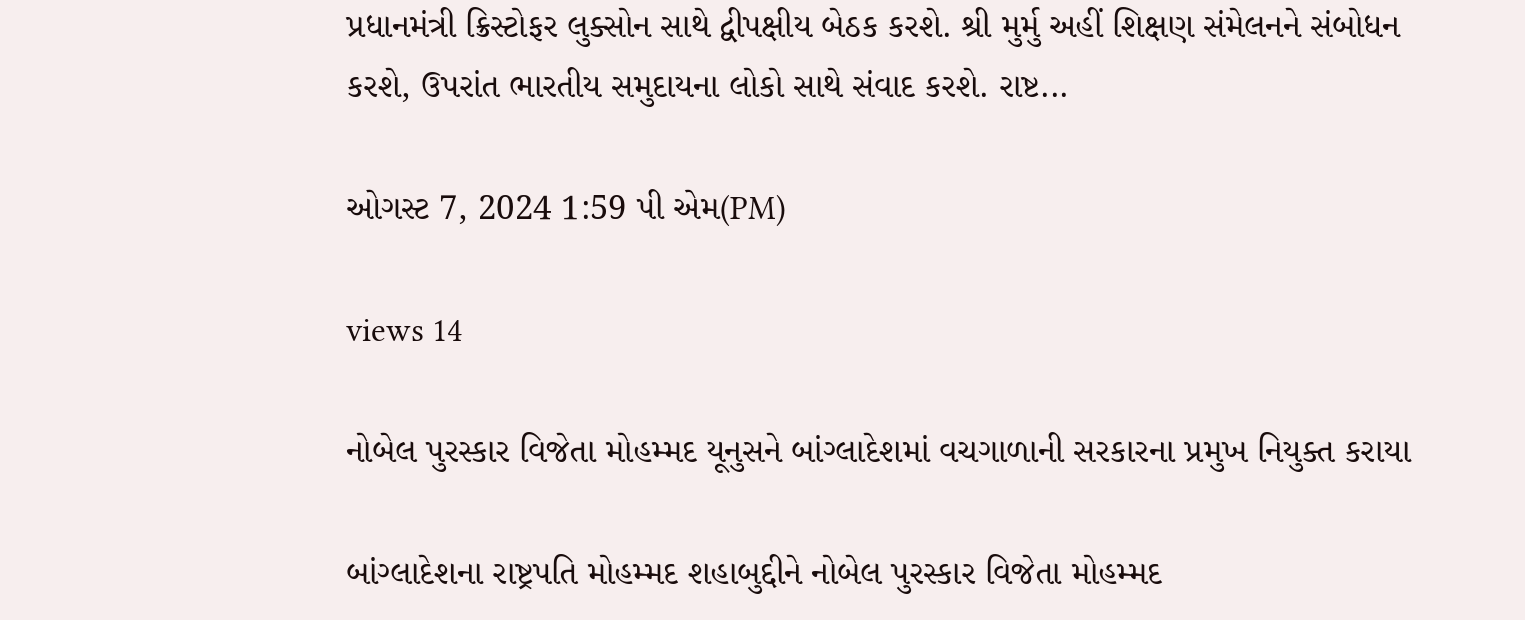પ્રધાનમંત્રી ક્રિસ્ટોફર લુક્સોન સાથે દ્વીપક્ષીય બેઠક કરશે. શ્રી મુર્મુ અહીં શિક્ષણ સંમેલનને સંબોધન કરશે, ઉપરાંત ભારતીય સમુદાયના લોકો સાથે સંવાદ કરશે. રાષ્ટ...

ઓગસ્ટ 7, 2024 1:59 પી એમ(PM)

views 14

નોબેલ પુરસ્કાર વિજેતા મોહમ્મદ યૂનુસને બાંગ્લાદેશમાં વચગાળાની સરકારના પ્રમુખ નિયુક્ત કરાયા

બાંગ્લાદેશના રાષ્ટ્રપતિ મોહમ્મદ શહાબુદ્દીને નોબેલ પુરસ્કાર વિજેતા મોહમ્મદ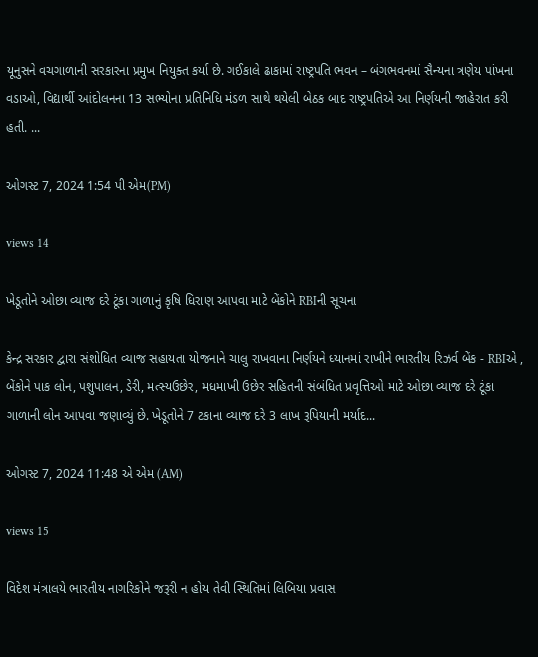યૂનુસને વચગાળાની સરકારના પ્રમુખ નિયુક્ત કર્યા છે. ગઈકાલે ઢાકામાં રાષ્ટ્રપતિ ભવન – બંગભવનમાં સૈન્યના ત્રણેય પાંખના વડાઓ, વિદ્યાર્થી આંદોલનના 13 સભ્યોના પ્રતિનિધિ મંડળ સાથે થયેલી બેઠક બાદ રાષ્ટ્રપતિએ આ નિર્ણયની જાહેરાત કરી હતી. ...

ઓગસ્ટ 7, 2024 1:54 પી એમ(PM)

views 14

ખેડૂતોને ઓછા વ્યાજ દરે ટૂંકા ગાળાનું કૃષિ ધિરાણ આપવા માટે બેંકોને RBIની સૂચના

કેન્દ્ર સરકાર દ્વારા સંશોધિત વ્યાજ સહાયતા યોજનાને ચાલુ રાખવાના નિર્ણયને ધ્યાનમાં રાખીને ભારતીય રિઝર્વ બેંક - RBIએ , બેંકોને પાક લોન, પશુપાલન, ડેરી, મત્સ્યઉછેર, મધમાખી ઉછેર સહિતની સંબંધિત પ્રવૃત્તિઓ માટે ઓછા વ્યાજ દરે ટૂંકા ગાળાની લોન આપવા જણાવ્યું છે. ખેડૂતોને 7 ટકાના વ્યાજ દરે 3 લાખ રૂપિયાની મર્યાદ...

ઓગસ્ટ 7, 2024 11:48 એ એમ (AM)

views 15

વિદેશ મંત્રાલયે ભારતીય નાગરિકોને જરૂરી ન હોય તેવી સ્થિતિમાં લિબિયા પ્રવાસ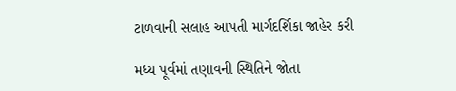ટાળવાની સલાહ આપતી માર્ગદર્શિકા જાહેર કરી

મધ્ય પૂર્વમાં તણાવની સ્થિતિને જોતા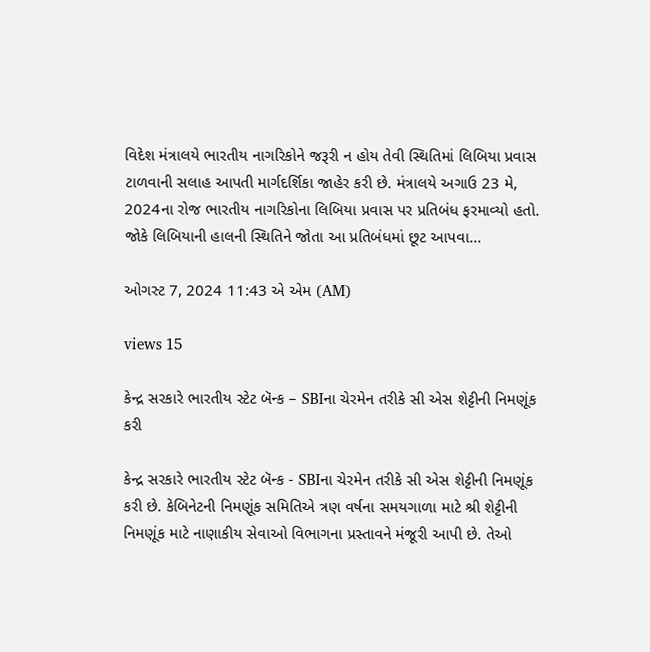વિદેશ મંત્રાલયે ભારતીય નાગરિકોને જરૂરી ન હોય તેવી સ્થિતિમાં લિબિયા પ્રવાસ ટાળવાની સલાહ આપતી માર્ગદર્શિકા જાહેર કરી છે. મંત્રાલયે અગાઉ 23 મે, 2024ના રોજ ભારતીય નાગરિકોના લિબિયા પ્રવાસ પર પ્રતિબંધ ફરમાવ્યો હતો. જોકે લિબિયાની હાલની સ્થિતિને જોતા આ પ્રતિબંધમાં છૂટ આપવા...

ઓગસ્ટ 7, 2024 11:43 એ એમ (AM)

views 15

કેન્દ્ર સરકારે ભારતીય સ્ટેટ બૅન્ક – SBIના ચેરમેન તરીકે સી એસ શેટ્ટીની નિમણૂંક કરી

કેન્દ્ર સરકારે ભારતીય સ્ટેટ બૅન્ક - SBIના ચેરમેન તરીકે સી એસ શેટ્ટીની નિમણૂંક કરી છે. કેબિનેટની નિમણૂંક સમિતિએ ત્રણ વર્ષના સમયગાળા માટે શ્રી શેટ્ટીની નિમણૂંક માટે નાણાકીય સેવાઓ વિભાગના પ્રસ્તાવને મંજૂરી આપી છે. તેઓ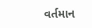વર્તમાન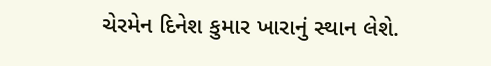ચેરમેન દિનેશ કુમાર ખારાનું સ્થાન લેશે.